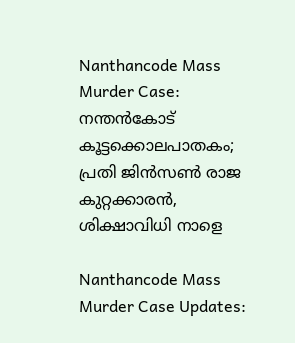Nanthancode Mass Murder Case: നന്തന്‍കോട് കൂട്ടക്കൊലപാതകം; പ്രതി ജിന്‍സണ്‍ രാജ കുറ്റക്കാരന്‍, ശിക്ഷാവിധി നാളെ

Nanthancode Mass Murder Case Updates: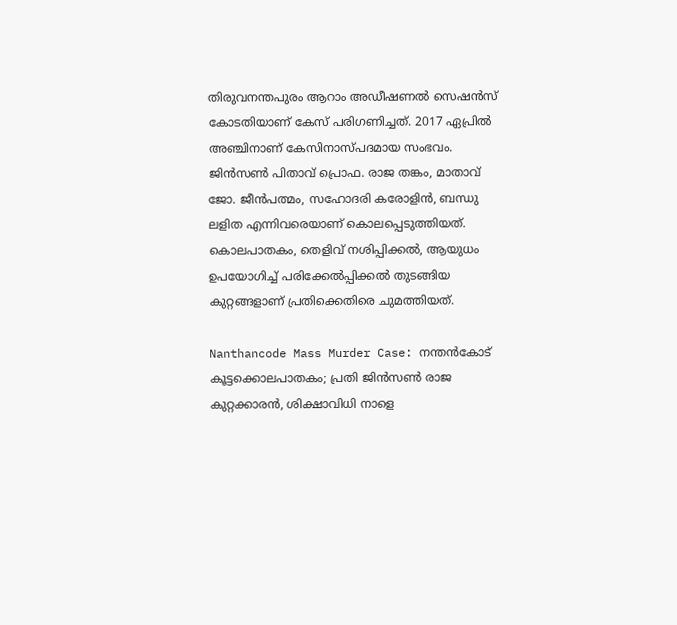തിരുവനന്തപുരം ആറാം അഡീഷണല്‍ സെഷന്‍സ് കോടതിയാണ് കേസ് പരിഗണിച്ചത്. 2017 ഏപ്രില്‍ അഞ്ചിനാണ് കേസിനാസ്പദമായ സംഭവം. ജിന്‍സണ്‍ പിതാവ് പ്രൊഫ. രാജ തങ്കം, മാതാവ് ജോ. ജീന്‍പത്മം, സഹോദരി കരോളിന്‍, ബന്ധു ലളിത എന്നിവരെയാണ് കൊലപ്പെടുത്തിയത്. കൊലപാതകം, തെളിവ് നശിപ്പിക്കല്‍, ആയുധം ഉപയോഗിച്ച് പരിക്കേല്‍പ്പിക്കല്‍ തുടങ്ങിയ കുറ്റങ്ങളാണ് പ്രതിക്കെതിരെ ചുമത്തിയത്.

Nanthancode Mass Murder Case: നന്തന്‍കോട് കൂട്ടക്കൊലപാതകം; പ്രതി ജിന്‍സണ്‍ രാജ കുറ്റക്കാരന്‍, ശിക്ഷാവിധി നാളെ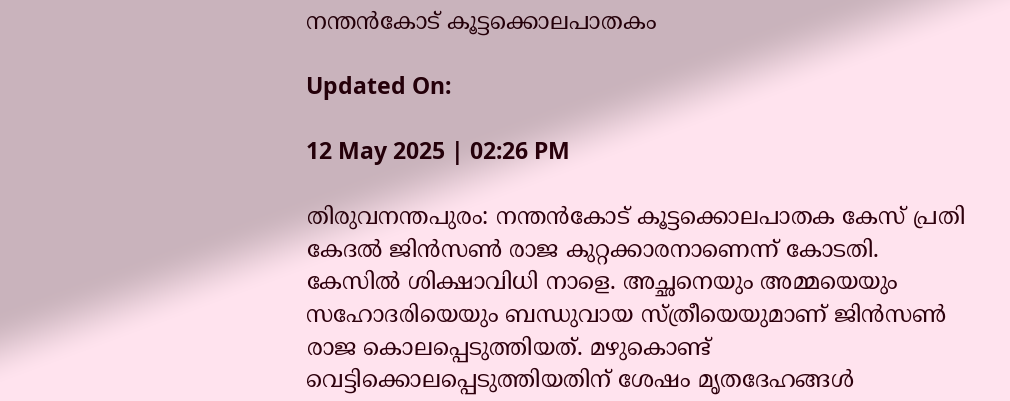നന്തന്‍കോട് കൂട്ടക്കൊലപാതകം

Updated On:

12 May 2025 | 02:26 PM

തിരുവനന്തപുരം: നന്തന്‍കോട് കൂട്ടക്കൊലപാതക കേസ് പ്രതി കേദല്‍ ജിന്‍സണ്‍ രാജ കുറ്റക്കാരനാണെന്ന് കോടതി. കേസില്‍ ശിക്ഷാവിധി നാളെ. അച്ഛനെയും അമ്മയെയും സഹോദരിയെയും ബന്ധുവായ സ്ത്രീയെയുമാണ് ജിന്‍സണ്‍ രാജ കൊലപ്പെടുത്തിയത്. മഴുകൊണ്ട് വെട്ടിക്കൊലപ്പെടുത്തിയതിന് ശേഷം മൃതദേഹങ്ങള്‍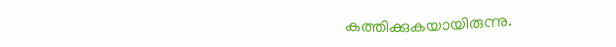കത്തിക്കുകയായിരുന്നു.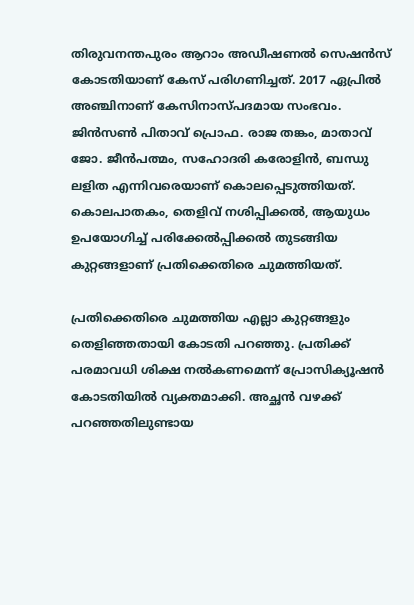തിരുവനന്തപുരം ആറാം അഡീഷണല്‍ സെഷന്‍സ് കോടതിയാണ് കേസ് പരിഗണിച്ചത്. 2017 ഏപ്രില്‍ അഞ്ചിനാണ് കേസിനാസ്പദമായ സംഭവം. ജിന്‍സണ്‍ പിതാവ് പ്രൊഫ. രാജ തങ്കം, മാതാവ് ജോ. ജീന്‍പത്മം, സഹോദരി കരോളിന്‍, ബന്ധു ലളിത എന്നിവരെയാണ് കൊലപ്പെടുത്തിയത്. കൊലപാതകം, തെളിവ് നശിപ്പിക്കല്‍, ആയുധം ഉപയോഗിച്ച് പരിക്കേല്‍പ്പിക്കല്‍ തുടങ്ങിയ കുറ്റങ്ങളാണ് പ്രതിക്കെതിരെ ചുമത്തിയത്.

പ്രതിക്കെതിരെ ചുമത്തിയ എല്ലാ കുറ്റങ്ങളും തെളിഞ്ഞതായി കോടതി പറഞ്ഞു. പ്രതിക്ക് പരമാവധി ശിക്ഷ നല്‍കണമെന്ന് പ്രോസിക്യൂഷന്‍ കോടതിയില്‍ വ്യക്തമാക്കി. അച്ഛന്‍ വഴക്ക് പറഞ്ഞതിലുണ്ടായ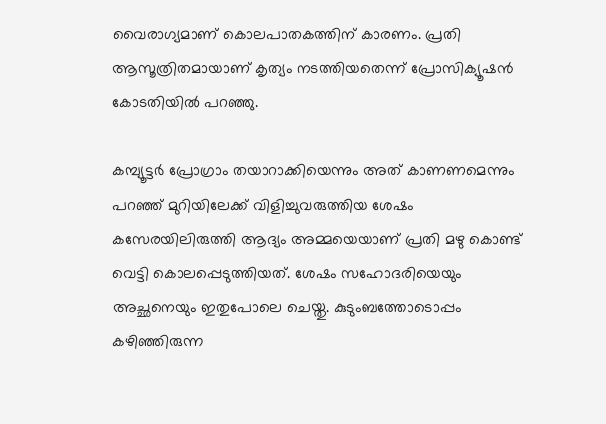വൈരാഗ്യമാണ് കൊലപാതകത്തിന് കാരണം. പ്രതി ആസൂത്രിതമായാണ് കൃത്യം നടത്തിയതെന്ന് പ്രോസിക്യൂഷന്‍ കോടതിയില്‍ പറഞ്ഞു.

കമ്പ്യൂട്ടര്‍ പ്രോഗ്രാം തയാറാക്കിയെന്നും അത് കാണണമെന്നും പറഞ്ഞ് മുറിയിലേക്ക് വിളിച്ചുവരുത്തിയ ശേഷം കസേരയിലിരുത്തി ആദ്യം അമ്മയെയാണ് പ്രതി മഴു കൊണ്ട് വെട്ടി കൊലപ്പെടുത്തിയത്. ശേഷം സഹോദരിയെയും അച്ഛനെയും ഇതുപോലെ ചെയ്തു. കുടുംബത്തോടൊപ്പം കഴിഞ്ഞിരുന്ന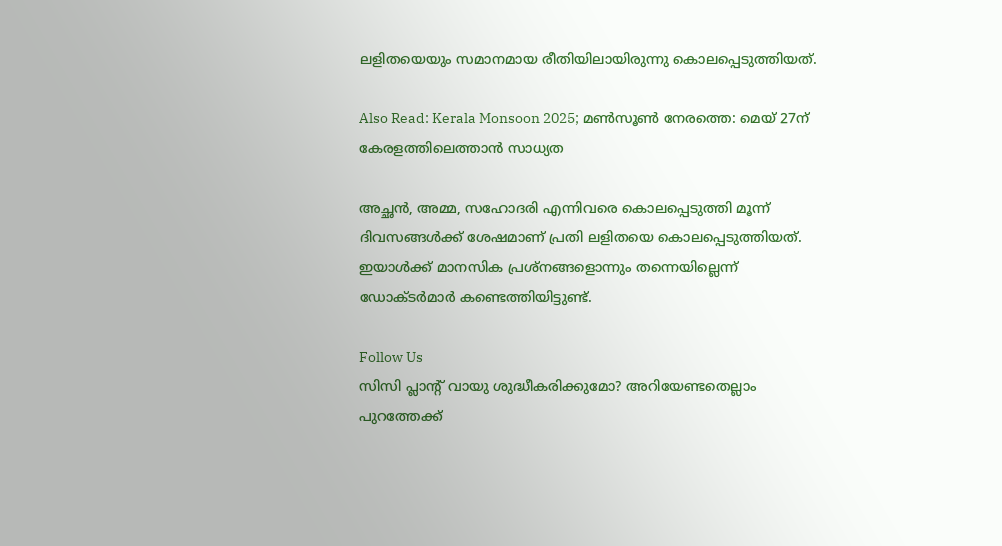ലളിതയെയും സമാനമായ രീതിയിലായിരുന്നു കൊലപ്പെടുത്തിയത്.

Also Read: Kerala Monsoon 2025; മൺസൂൺ നേരത്തെ: മെയ് 27ന് കേരളത്തിലെത്താൻ സാധ്യത

അച്ഛന്‍, അമ്മ, സഹോദരി എന്നിവരെ കൊലപ്പെടുത്തി മൂന്ന് ദിവസങ്ങള്‍ക്ക് ശേഷമാണ് പ്രതി ലളിതയെ കൊലപ്പെടുത്തിയത്. ഇയാള്‍ക്ക് മാനസിക പ്രശ്‌നങ്ങളൊന്നും തന്നെയില്ലെന്ന് ഡോക്ടര്‍മാര്‍ കണ്ടെത്തിയിട്ടുണ്ട്.

Follow Us
സിസി പ്ലാന്‍റ് വായു ശുദ്ധീകരിക്കുമോ? അറിയേണ്ടതെല്ലാം
പുറത്തേക്ക്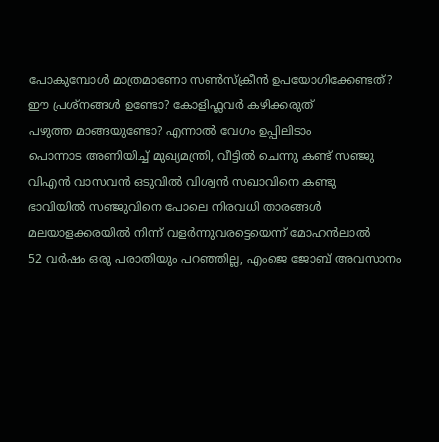പോകുമ്പോള്‍ മാത്രമാണോ സണ്‍സ്‌ക്രീന്‍ ഉപയോഗിക്കേണ്ടത്?
ഈ പ്രശ്നങ്ങൾ ഉണ്ടോ? കോളിഫ്ലവർ കഴിക്കരുത്
പഴുത്ത മാങ്ങയുണ്ടോ? എന്നാല്‍ വേഗം ഉപ്പിലിടാം
പൊന്നാട അണിയിച്ച് മുഖ്യമന്ത്രി, വീട്ടിൽ ചെന്നു കണ്ട് സഞ്ജു
വിഎൻ വാസവൻ ഒടുവിൽ വിശ്വൻ സഖാവിനെ കണ്ടു
ഭാവിയില്‍ സഞ്ജുവിനെ പോലെ നിരവധി താരങ്ങള്‍ മലയാളക്കരയില്‍ നിന്ന്‌ വളര്‍ന്നുവരട്ടെയെന്ന് മോഹന്‍ലാല്‍
52 വർഷം ഒരു പരാതിയും പറഞ്ഞില്ല, എംജെ ജോബ് അവസാനം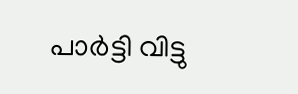പാർട്ടി വിട്ടു